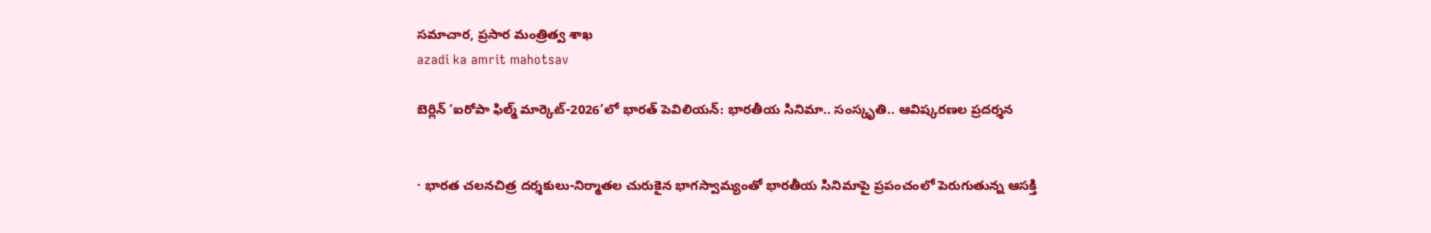సమాచార, ప్రసార మంత్రిత్వ శాఖ
azadi ka amrit mahotsav

బెర్లిన్‌ ‘ఐరోపా ఫిల్మ్ మార్కెట్-2026’లో భారత్ పెవిలియన్: భారతీయ సినిమా.. సంస్కృతి.. ఆవిష్కరణల ప్రదర్శన


· భారత చలనచిత్ర దర్శకులు-నిర్మాతల చురుకైన భాగస్వామ్యంతో భారతీయ సినిమాపై ప్రపంచంలో పెరుగుతున్న ఆసక్తి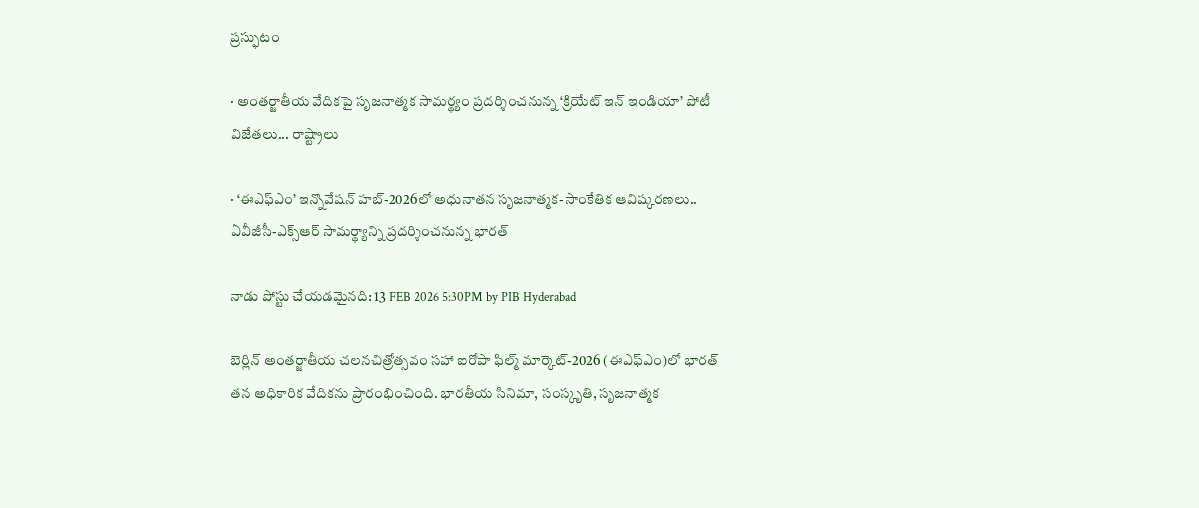ప్రస్ఫుటం

· అంతర్జాతీయ వేదికపై సృజనాత్మక సామర్థ్యం ప్రదర్శించనున్న ‘క్రియేట్ ఇన్ ఇండియా’ పోటీ విజేతలు... రాష్ట్రాలు

· ‘ఈఎఫ్‌ఎం’ ఇన్నొవేషన్ హబ్-2026లో అధునాతన సృజనాత్మక-సాంకేతిక ఆవిష్కరణలు.. ఏవీజీసీ-ఎక్స్‌ఆర్‌ సామర్థ్యాన్ని ప్రదర్శించనున్న భారత్‌

నాడు పోస్టు చేయడమైనది: 13 FEB 2026 5:30PM by PIB Hyderabad

బెర్లిన్ అంతర్జాతీయ చలనచిత్రోత్సవం సహా ఐరోపా ఫిల్మ్ మార్కెట్-2026 (ఈఎఫ్‌ఎం)లో భారత్ తన అధికారిక వేదికను ప్రారంభించింది. భారతీయ సినిమా, సంస్కృతి, సృజనాత్మక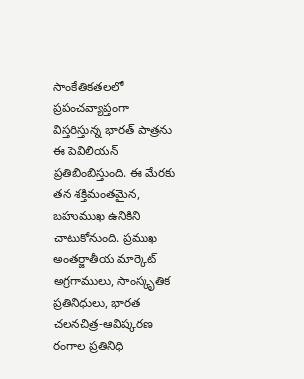సాంకేతికతలలో ప్రపంచవ్యాప్తంగా విస్తరిస్తున్న భారత్‌ పాత్రను ఈ పెవిలియన్‌ ప్రతిబింబిస్తుంది. ఈ మేరకు తన శక్తిమంతమైన, బహుముఖ ఉనికిని చాటుకోనుంది. ప్రముఖ అంతర్జాతీయ మార్కెట్ అగ్రగాములు, సాంస్కృతిక ప్రతినిధులు, భారత చలనచిత్ర-ఆవిష్కరణ రంగాల ప్రతినిధి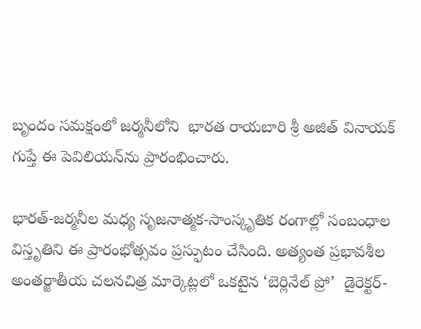బృందం సమక్షంలో జర్మనీలోని  భారత రాయబారి శ్రీ అజిత్ వినాయక్ గుప్తే ఈ పెవిలియన్‌ను ప్రారంభించారు.

భారత్‌-జర్మనీల మధ్య సృజనాత్మక-సాంస్కృతిక రంగాల్లో సంబంధాల విస్తృతిని ఈ ప్రారంభోత్సవం ప్రస్ఫుటం చేసింది. అత్యంత ప్రభావశీల అంతర్జాతీయ చలనచిత్ర మార్కెట్లలో ఒకటైన ‘బెర్లినేల్ ప్రో’  డైరెక్టర్-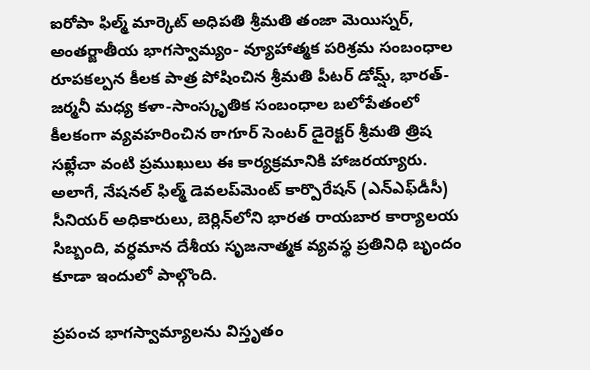ఐరోపా ఫిల్మ్ మార్కెట్ అధిపతి శ్రీమతి తంజా మెయిస్నర్, అంతర్జాతీయ భాగస్వామ్యం- వ్యూహాత్మక పరిశ్రమ సంబంధాల రూపకల్పన కీలక పాత్ర పోషించిన శ్రీమతి పీటర్ డోమ్ష్, భారత్‌- జర్మనీ మధ్య కళా-సాంస్కృతిక సంబంధాల బలోపేతంలో కీలకంగా వ్యవహరించిన ఠాగూర్ సెంటర్ డైరెక్టర్ శ్రీమతి త్రిష సఖ్లేచా వంటి ప్రముఖులు ఈ కార్యక్రమానికి హాజరయ్యారు. అలాగే, నేషనల్ ఫిల్మ్ డెవలప్‌మెంట్ కార్పొరేషన్ (ఎన్‌ఎఫ్‌డీసీ) సీనియర్ అధికారులు, బెర్లిన్‌లోని భారత రాయబార కార్యాలయ సిబ్బంది, వర్ధమాన దేశీయ సృజనాత్మక వ్యవస్థ ప్రతినిధి బృందం కూడా ఇందులో పాల్గొంది.

ప్రపంచ భాగస్వామ్యాలను విస్తృతం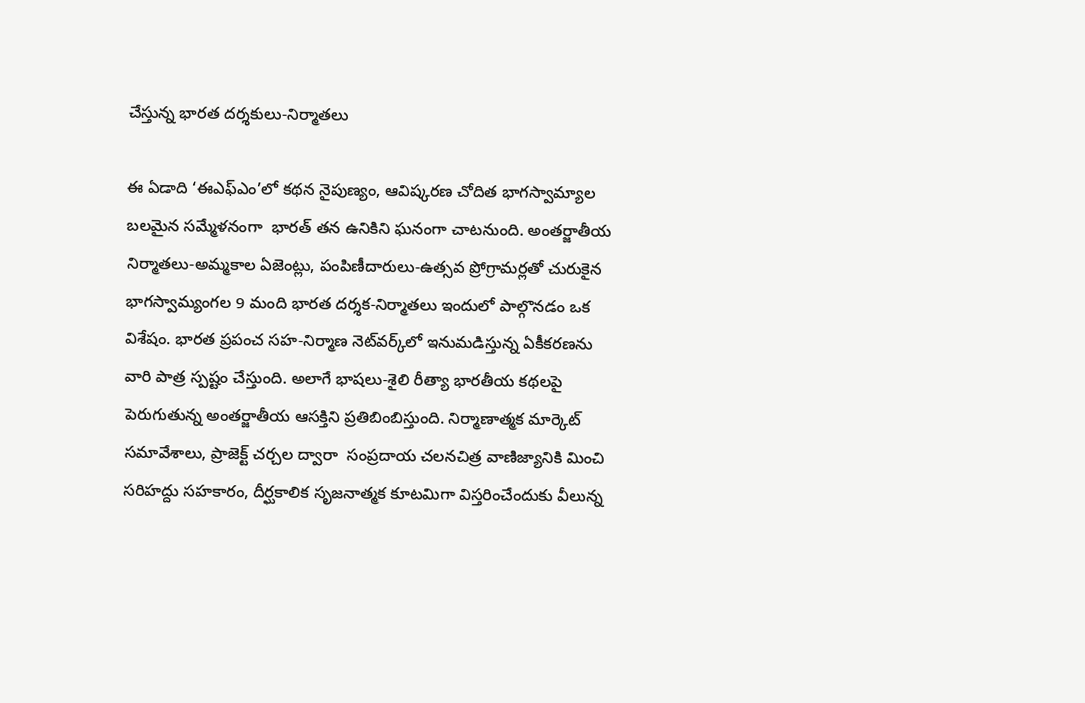చేస్తున్న భారత దర్శకులు-నిర్మాతలు

ఈ ఏడాది ‘ఈఎఫ్‌ఎం’లో కథన నైపుణ్యం, ఆవిష్కరణ చోదిత భాగస్వామ్యాల బలమైన సమ్మేళనంగా  భారత్‌ తన ఉనికిని ఘనంగా చాటనుంది. అంతర్జాతీయ నిర్మాతలు-అమ్మకాల ఏజెంట్లు, పంపిణీదారులు-ఉత్సవ ప్రోగ్రామర్లతో చురుకైన భాగస్వామ్యంగల 9 మంది భారత దర్శక-నిర్మాతలు ఇందులో పాల్గొనడం ఒక విశేషం. భారత ప్రపంచ సహ-నిర్మాణ నెట్‌వర్క్‌లో ఇనుమడిస్తున్న ఏకీకరణను వారి పాత్ర స్పష్టం చేస్తుంది. అలాగే భాషలు-శైలి రీత్యా భారతీయ కథలపై పెరుగుతున్న అంతర్జాతీయ ఆసక్తిని ప్రతిబింబిస్తుంది. నిర్మాణాత్మక మార్కెట్ సమావేశాలు, ప్రాజెక్ట్ చర్చల ద్వారా  సంప్రదాయ చలనచిత్ర వాణిజ్యానికి మించి సరిహద్దు సహకారం, దీర్ఘకాలిక సృజనాత్మక కూటమిగా విస్తరించేందుకు వీలున్న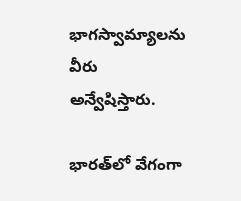భాగస్వామ్యాలను వీరు అన్వేషిస్తారు.

భారత్‌లో వేగంగా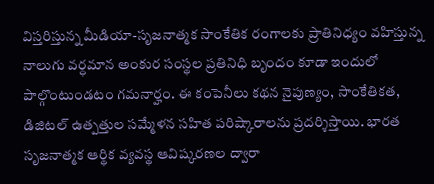విస్తరిస్తున్న మీడియా-సృజనాత్మక సాంకేతిక రంగాలకు ప్రాతినిధ్యం వహిస్తున్న నాలుగు వర్ధమాన అంకుర సంస్థల ప్రతినిధి బృందం కూడా ఇందులో పాల్గొంటుండటం గమనార్హం. ఈ కంపెనీలు కథన నైపుణ్యం, సాంకేతికత, డిజిటల్ ఉత్పత్తుల సమ్మేళన సహిత పరిష్కారాలను ప్రదర్శిస్తాయి. భారత సృజనాత్మక ఆర్థిక వ్యవస్థ ఆవిష్కరణల ద్వారా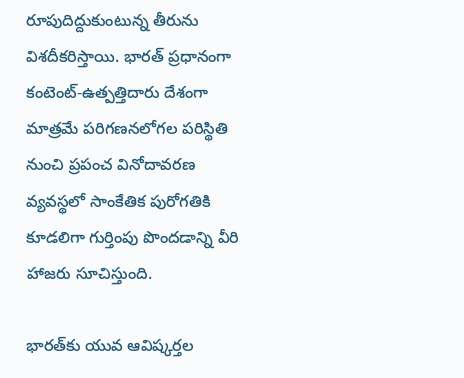రూపుదిద్దుకుంటున్న తీరును విశదీకరిస్తాయి. భారత్‌ ప్రధానంగా కంటెంట్-ఉత్పత్తిదారు దేశంగా మాత్రమే పరిగణనలోగల పరిస్థితి నుంచి ప్రపంచ వినోదావరణ వ్యవస్థలో సాంకేతిక పురోగతికి కూడలిగా గుర్తింపు పొందడాన్ని వీరి హాజరు సూచిస్తుంది.

భారత్‌కు యువ ఆవిష్కర్తల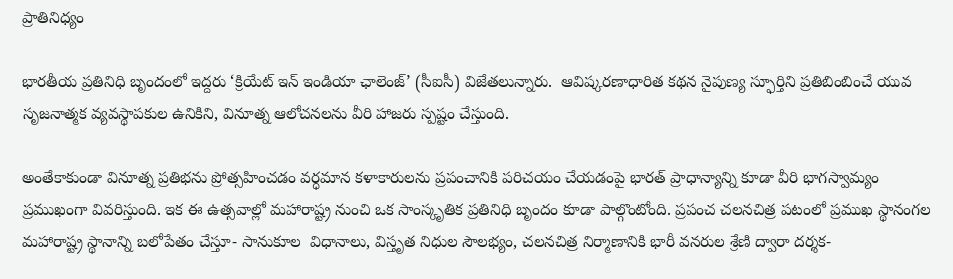ప్రాతినిధ్యం

భారతీయ ప్రతినిధి బృందంలో ఇద్దరు ‘క్రియేట్ ఇన్ ఇండియా ఛాలెంజ్’ (సీఐసీ) విజేతలున్నారు.  ఆవిష్కరణాధారిత కథన నైపుణ్య స్ఫూర్తిని ప్రతిబింబించే యువ సృజనాత్మక వ్యవస్థాపకుల ఉనికిని, వినూత్న ఆలోచనలను వీరి హాజరు స్పష్టం చేస్తుంది.

అంతేకాకుండా వినూత్న ప్రతిభను ప్రోత్సహించడం వర్ధమాన కళాకారులను ప్రపంచానికి పరిచయం చేయడంపై భారత్‌ ప్రాధాన్యాన్ని కూడా వీరి భాగస్వామ్యం ప్రముఖంగా వివరిస్తుంది. ఇక ఈ ఉత్సవాల్లో మహారాష్ట్ర నుంచి ఒక సాంస్కృతిక ప్రతినిధి బృందం కూడా పాల్గొంటోంది. ప్రపంచ చలనచిత్ర పటంలో ప్రముఖ స్థానంగల మహారాష్ట్ర స్థానాన్ని బలోపేతం చేస్తూ- సానుకూల  విధానాలు, విస్తృత నిధుల సౌలభ్యం, చలనచిత్ర నిర్మాణానికి భారీ వనరుల శ్రేణి ద్వారా దర్శక-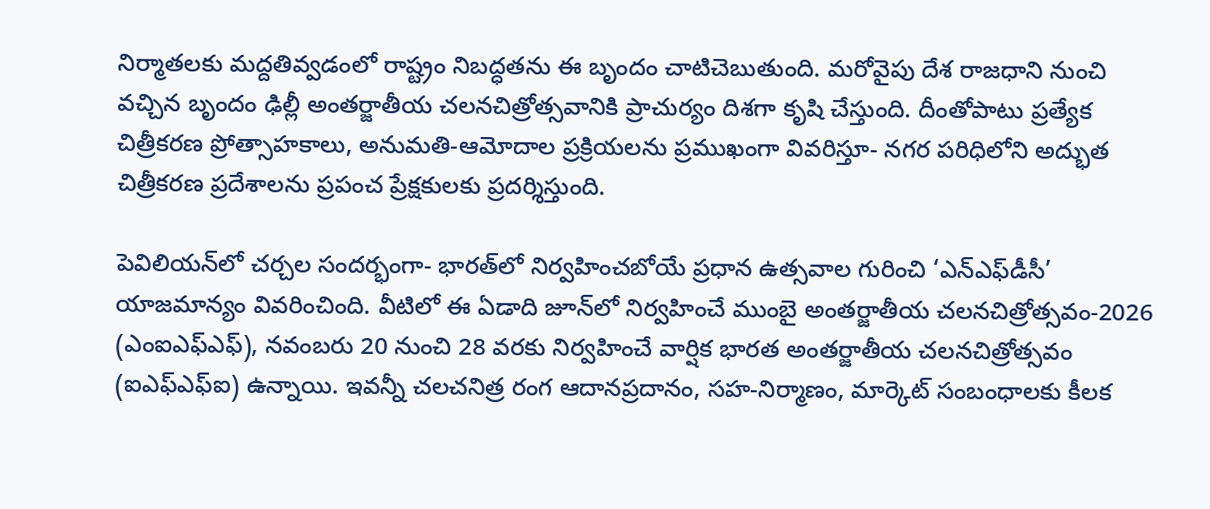నిర్మాతలకు మద్దతివ్వడంలో రాష్ట్రం నిబద్ధతను ఈ బృందం చాటిచెబుతుంది. మరోవైపు దేశ రాజధాని నుంచి వచ్చిన బృందం ఢిల్లీ అంతర్జాతీయ చలనచిత్రోత్సవానికి ప్రాచుర్యం దిశగా కృషి చేస్తుంది. దీంతోపాటు ప్రత్యేక చిత్రీకరణ ప్రోత్సాహకాలు, అనుమతి-ఆమోదాల ప్రక్రియలను ప్రముఖంగా వివరిస్తూ- నగర పరిధిలోని అద్భుత చిత్రీకరణ ప్రదేశాలను ప్రపంచ ప్రేక్షకులకు ప్రదర్శిస్తుంది.

పెవిలియన్‌లో చర్చల సందర్భంగా- భారత్‌లో నిర్వహించబోయే ప్రధాన ఉత్సవాల గురించి ‘ఎన్‌ఎఫ్‌డీసీ’ యాజమాన్యం వివరించింది. వీటిలో ఈ ఏడాది జూన్‌లో నిర్వహించే ముంబై అంతర్జాతీయ చలనచిత్రోత్సవం-2026 (ఎంఐఎఫ్ఎఫ్‌), నవంబరు 20 నుంచి 28 వరకు నిర్వహించే వార్షిక భారత అంతర్జాతీయ చలనచిత్రోత్సవం (ఐఎఫ్‌ఎఫ్‌ఐ) ఉన్నాయి. ఇవన్నీ చలచనిత్ర రంగ ఆదానప్రదానం, సహ-నిర్మాణం, మార్కెట్ సంబంధాలకు కీలక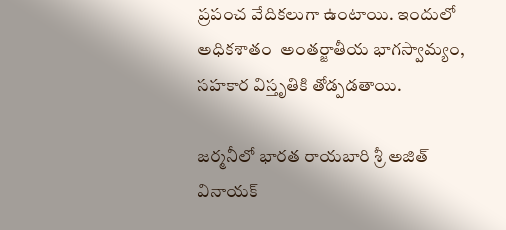ప్రపంచ వేదికలుగా ఉంటాయి. ఇందులో అధికశాతం  అంతర్జాతీయ భాగస్వామ్యం, సహకార విస్తృతికి తోడ్పడతాయి.

జర్మనీలో భారత రాయబారి శ్రీ అజిత్ వినాయక్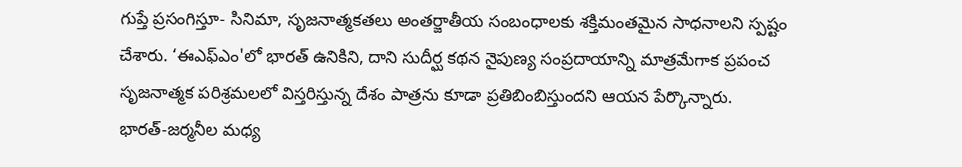గుప్తే ప్రసంగిస్తూ- సినిమా, సృజనాత్మకతలు అంతర్జాతీయ సంబంధాలకు శక్తిమంతమైన సాధనాలని స్పష్టం చేశారు. ‘ఈఎఫ్‌ఎం'లో భారత్‌ ఉనికిని, దాని సుదీర్ఘ కథన నైపుణ్య సంప్రదాయాన్ని మాత్రమేగాక ప్రపంచ సృజనాత్మక పరిశ్రమలలో విస్తరిస్తున్న దేశం పాత్రను కూడా ప్రతిబింబిస్తుందని ఆయన పేర్కొన్నారు. భారత్‌-జర్మనీల మధ్య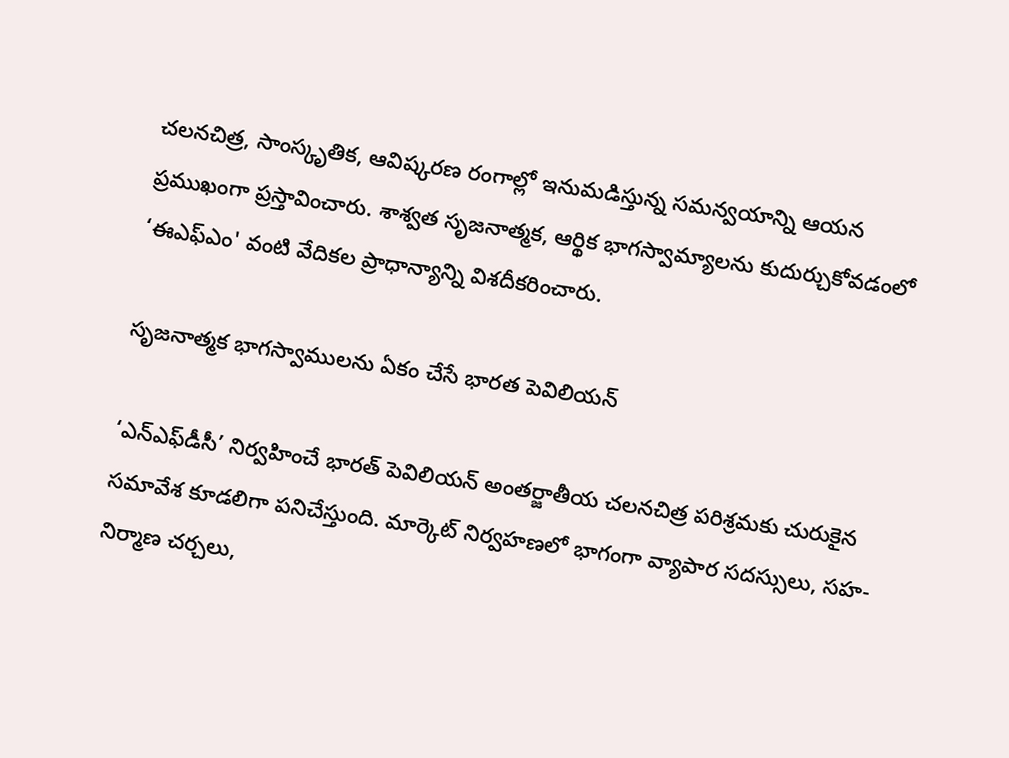చలనచిత్ర, సాంస్కృతిక, ఆవిష్కరణ రంగాల్లో ఇనుమడిస్తున్న సమన్వయాన్ని ఆయన ప్రముఖంగా ప్రస్తావించారు. శాశ్వత సృజనాత్మక, ఆర్థిక భాగస్వామ్యాలను కుదుర్చుకోవడంలో ‘ఈఎఫ్‌ఎం' వంటి వేదికల ప్రాధాన్యాన్ని విశదీకరించారు.

సృజనాత్మక భాగస్వాములను ఏకం చేసే భారత పెవిలియన్

‘ఎన్‌ఎఫ్‌డీసీ’ నిర్వహించే భారత్ పెవిలియన్ అంతర్జాతీయ చలనచిత్ర పరిశ్రమకు చురుకైన సమావేశ కూడలిగా పనిచేస్తుంది. మార్కెట్ నిర్వహణలో భాగంగా వ్యాపార సదస్సులు, సహ-నిర్మాణ చర్చలు,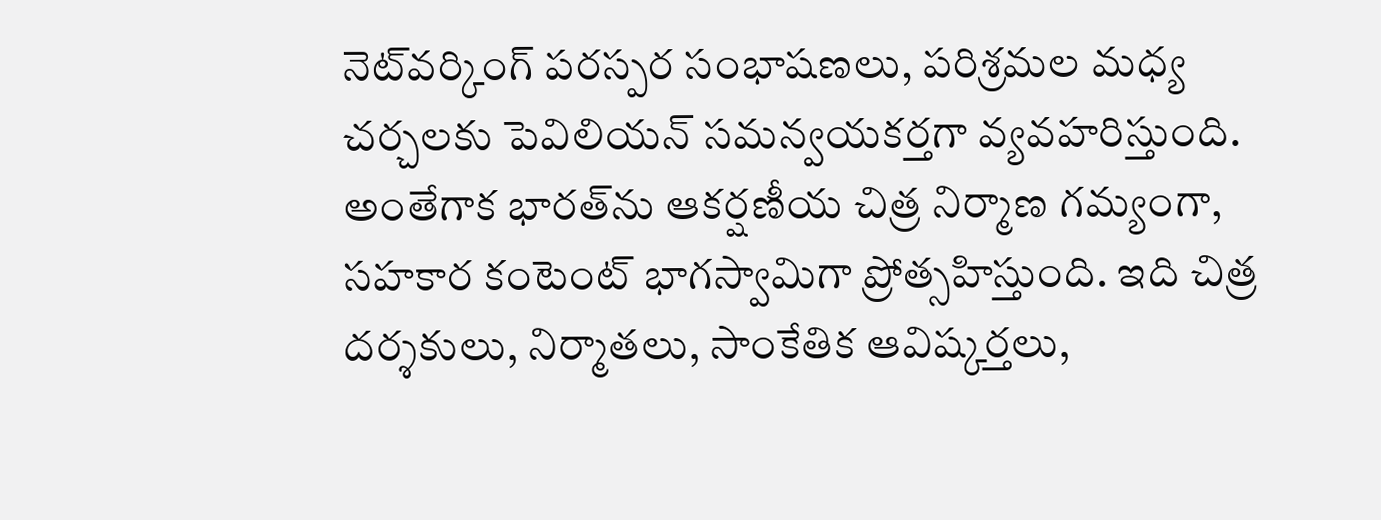నెట్‌వర్కింగ్ పరస్పర సంభాషణలు, పరిశ్రమల మధ్య చర్చలకు పెవిలియన్‌ సమన్వయకర్తగా వ్యవహరిస్తుంది. అంతేగాక భారత్‌ను ఆకర్షణీయ చిత్ర నిర్మాణ గమ్యంగా, సహకార కంటెంట్ భాగస్వామిగా ప్రోత్సహిస్తుంది. ఇది చిత్ర దర్శకులు, నిర్మాతలు, సాంకేతిక ఆవిష్కర్తలు,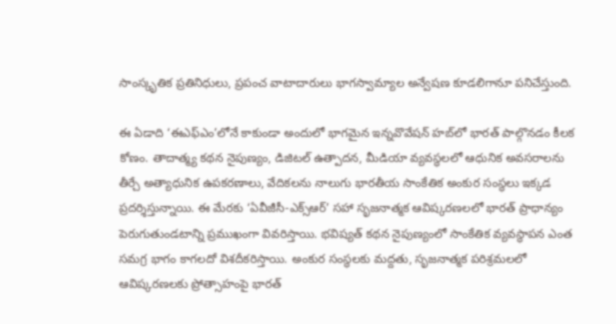సాంస్కృతిక ప్రతినిధులు, ప్రపంచ వాటాదారులు భాగస్వామ్యాల అన్వేషణ కూడలిగానూ పనిచేస్తుంది.

ఈ ఏడాది ‘ఈఎఫ్‌ఎం’లోనే కాకుండా అందులో భాగమైన ఇన్నవొవేషన్‌ హబ్‌లో భారత్‌ పాల్గొనడం కీలక కోణం. తాదాత్మ్య కథన నైపుణ్యం, డిజిటల్ ఉత్పాదన, మీడియా వ్యవస్థలలో ఆధునిక అవసరాలను తీర్చే అత్యాధునిక ఉపకరణాలు, వేదికలను నాలుగు భారతీయ సాంకేతిక అంకుర సంస్థలు ఇక్కడ ప్రదర్శిస్తున్నాయి. ఈ మేరకు ‘ఏవీజీసీ-ఎక్స్‌ఆర్‌’ సహా సృజనాత్మక ఆవిష్కరణలలో భారత్‌ ప్రాధాన్యం పెరుగుతుండటాన్ని ప్రముఖంగా వివరిస్తాయి. భవిష్యత్‌ కథన నైపుణ్యంలో సాంకేతిక వ్యవస్థాపన ఎంత సమగ్ర భాగం కాగలదో విశదీకరిస్తాయి. అంకుర సంస్థలకు మద్దతు, సృజనాత్మక పరిశ్రమలలో ఆవిష్కరణలకు ప్రోత్సాహంపై భారత్‌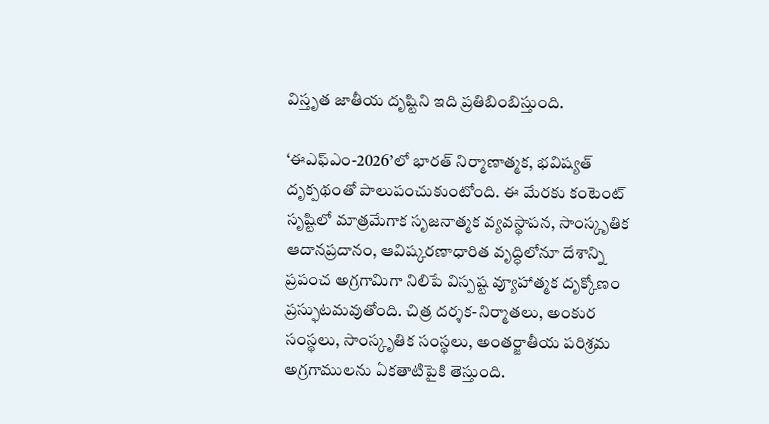విస్తృత జాతీయ దృష్టిని ఇది ప్రతిబింబిస్తుంది.

‘ఈఎఫ్‌ఎం-2026’లో భారత్‌ నిర్మాణాత్మక, భవిష్యత్‌ దృక్పథంతో పాలుపంచుకుంటోంది. ఈ మేరకు కంటెంట్ సృష్టిలో మాత్రమేగాక సృజనాత్మక వ్యవస్థాపన, సాంస్కృతిక ఆదానప్రదానం, ఆవిష్కరణాధారిత వృద్ధిలోనూ దేశాన్ని ప్రపంచ అగ్రగామిగా నిలిపే విస్పష్ట వ్యూహాత్మక దృక్కోణం ప్రస్ఫుటమవుతోంది. చిత్ర దర్శక-నిర్మాతలు, అంకుర సంస్థలు, సాంస్కృతిక సంస్థలు, అంతర్జాతీయ పరిశ్రమ అగ్రగాములను ఏకతాటిపైకి తెస్తుంది.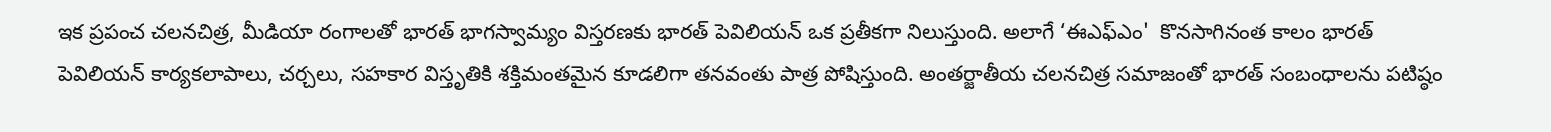ఇక ప్రపంచ చలనచిత్ర, మీడియా రంగాలతో భారత్‌ భాగస్వామ్యం విస్తరణకు భారత్‌ పెవిలియన్‌ ఒక ప్రతీకగా నిలుస్తుంది. అలాగే ‘ఈఎఫ్‌ఎం'  కొనసాగినంత కాలం భారత్ పెవిలియన్ కార్యకలాపాలు, చర్చలు, సహకార విస్తృతికి శక్తిమంతమైన కూడలిగా తనవంతు పాత్ర పోషిస్తుంది. అంతర్జాతీయ చలనచిత్ర సమాజంతో భారత్‌ సంబంధాలను పటిష్ఠం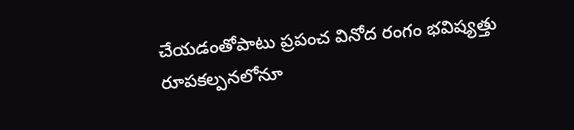చేయడంతోపాటు ప్రపంచ వినోద రంగం భవిష్యత్తు రూపకల్పనలోనూ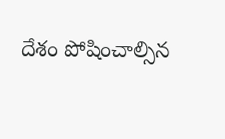దేశం పోషించాల్సిన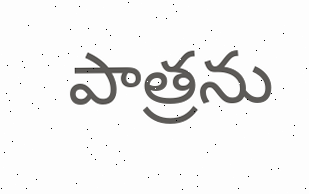పాత్రను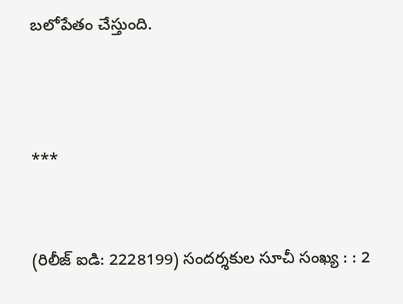బలోపేతం చేస్తుంది.



***


(రిలీజ్ ఐడి: 2228199) సందర్శకుల సూచీ సంఖ్య : : 2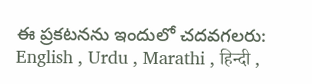ఈ ప్రకటనను ఇందులో చదవగలరు: English , Urdu , Marathi , हिन्दी ,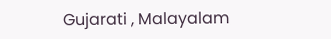Gujarati , Malayalam